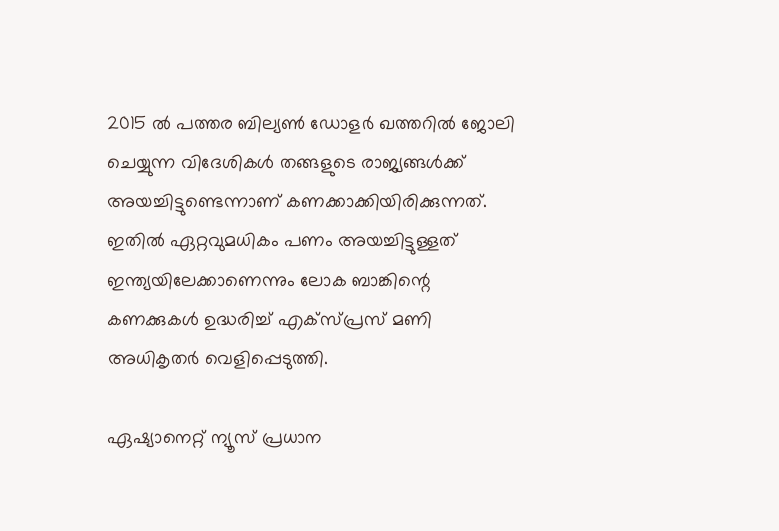2015 ൽ പത്തര ബില്യൺ ഡോളർ ഖത്തറിൽ ജോലി ചെയ്യുന്ന വിദേശികൾ തങ്ങളുടെ രാജ്യങ്ങള്‍ക്ക് അയച്ചിട്ടുണ്ടെന്നാണ് കണക്കാക്കിയിരിക്കുന്നത്. ഇതിൽ ഏറ്റവുമധികം പണം അയച്ചിട്ടുള്ളത് ഇന്ത്യയിലേക്കാണെന്നും ലോക ബാങ്കിന്റെ കണക്കുകൾ ഉദ്ധരിച്ച് എക്സ്പ്രസ് മണി അധികൃതർ വെളിപ്പെടുത്തി.

ഏഷ്യാനെറ്റ് ന്യൂസ് പ്രധാന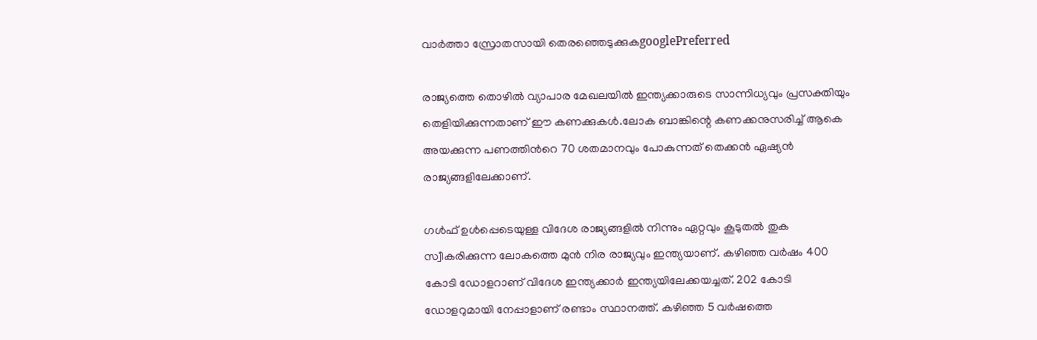വാർത്താ സ്രോതസായി തെരഞ്ഞെടുക്കുകgooglePreferred

രാജ്യത്തെ തൊഴിൽ വ്യാപാര മേഖലയിൽ ഇന്ത്യക്കാരുടെ സാന്നിധ്യവും പ്രസക്തിയും തെളിയിക്കുന്നതാണ് ഈ കണക്കുകൾ.ലോക ബാങ്കിന്റെ കണക്കനുസരിച്ച് ആകെ അയക്കുന്ന പണത്തിന്‍റെ 70 ശതമാനവും പോകുന്നത് തെക്കൻ ഏഷ്യൻ രാജ്യങ്ങളിലേക്കാണ്.

ഗൾഫ് ഉൾപ്പെടെയുള്ള വിദേശ രാജ്യങ്ങളിൽ നിന്നും ഏറ്റവും കൂടുതൽ തുക സ്വീകരിക്കുന്ന ലോകത്തെ മുൻ നിര രാജ്യവും ഇന്ത്യയാണ്. കഴിഞ്ഞ വര്‍ഷം 400 കോടി ഡോളറാണ് വിദേശ ഇന്ത്യക്കാർ ഇന്ത്യയിലേക്കയച്ചത്. 202 കോടി ഡോളറുമായി നേപ്പാളാണ് രണ്ടാം സ്ഥാനത്ത്. കഴിഞ്ഞ 5 വർഷത്തെ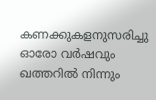കണക്കുകളനുസരിച്ചു ഓരോ വർഷവും ഖത്തറിൽ നിന്നും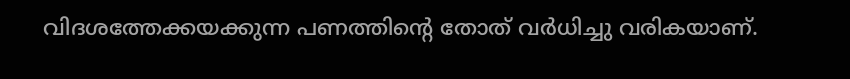വിദശത്തേക്കയക്കുന്ന പണത്തിന്‍റെ തോത് വർധിച്ചു വരികയാണ്.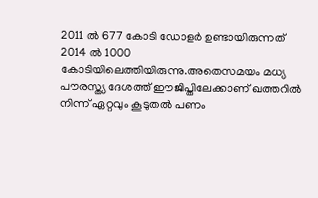2011 ൽ 677 കോടി ഡോളർ ഉണ്ടായിരുന്നത് 2014 ൽ 1000 കോടിയിലെത്തിയിരുന്നു.അതെസമയം മധ്യ പൗരസ്ത്യ ദേശത്ത് ഈജിപ്തിലേക്കാണ് ഖത്തറിൽ നിന്ന് ഏറ്റവും കൂടുതൽ പണം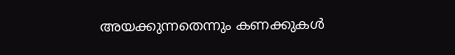അയക്കുന്നതെന്നും കണക്കുകൾ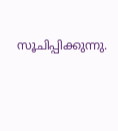സൂചിപ്പിക്കുന്നു.